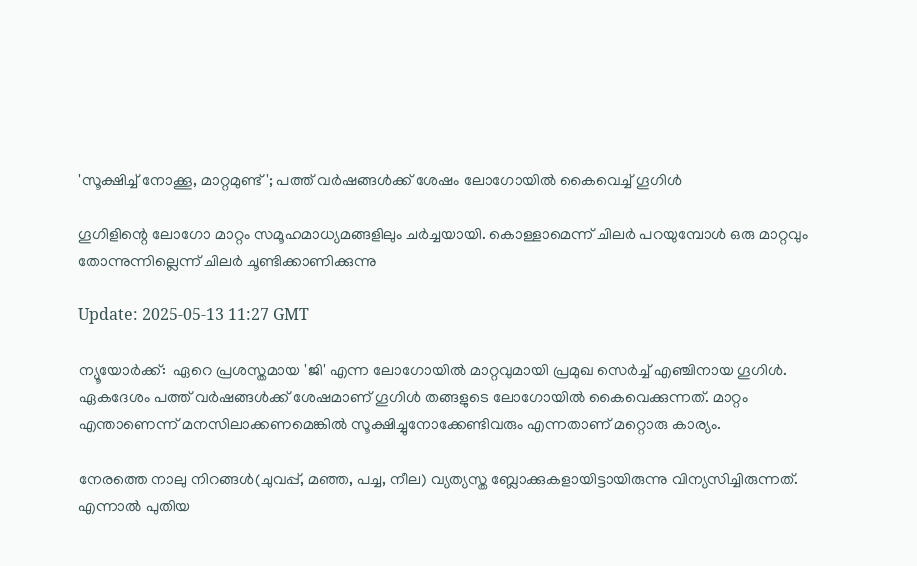'സൂക്ഷിച്ച് നോക്കൂ, മാറ്റമുണ്ട്'; പത്ത് വർഷങ്ങൾക്ക് ശേഷം ലോഗോയിൽ കൈവെച്ച് ഗൂഗിൾ

ഗൂഗിളിന്റെ ലോഗോ മാറ്റം സമൂഹമാധ്യമങ്ങളിലും ചർച്ചയായി. കൊള്ളാമെന്ന് ചിലർ പറയുമ്പോൾ ഒരു മാറ്റവും തോന്നുന്നില്ലെന്ന് ചിലർ ചൂണ്ടിക്കാണിക്കുന്നു

Update: 2025-05-13 11:27 GMT

ന്യൂയോര്‍ക്ക്:  ഏറെ പ്രശസ്തമായ 'ജി' എന്ന ലോഗോയില്‍ മാറ്റവുമായി പ്രമുഖ സെര്‍ച്ച് എഞ്ചിനായ ഗൂഗിള്‍. ഏകദേശം പത്ത് വര്‍ഷങ്ങള്‍ക്ക് ശേഷമാണ് ഗൂഗിള്‍ തങ്ങളുടെ ലോഗോയില്‍ കൈവെക്കുന്നത്. മാറ്റം എന്താണെന്ന് മനസിലാക്കണമെങ്കില്‍ സൂക്ഷിച്ചുനോക്കേണ്ടിവരും എന്നതാണ് മറ്റൊരു കാര്യം.

നേരത്തെ നാലു നിറങ്ങള്‍(ചുവപ്പ്, മഞ്ഞ, പച്ച, നീല) വ്യത്യസ്ത ബ്ലോക്കുകളായിട്ടായിരുന്നു വിന്യസിച്ചിരുന്നത്. എന്നാല്‍ പുതിയ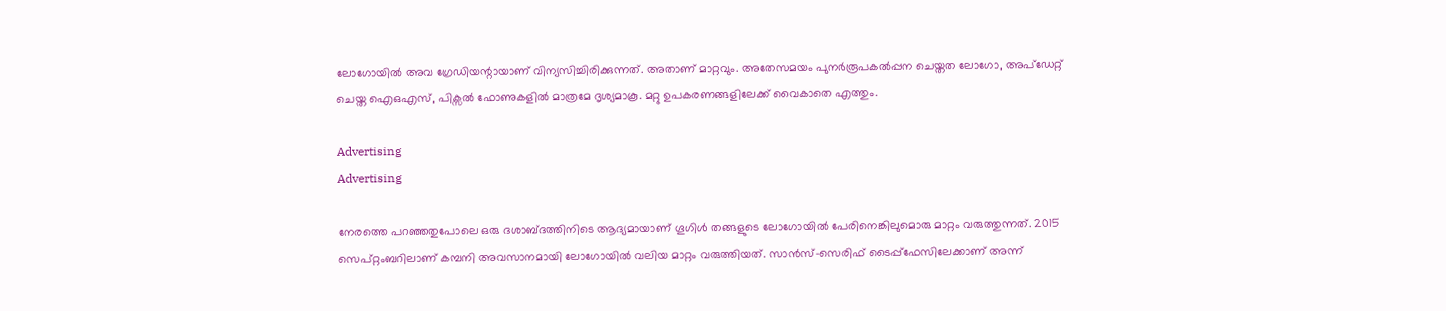ലോഗോയില്‍ അവ ഗ്രേഡിയന്റായാണ് വിന്യസിച്ചിരിക്കുന്നത്. അതാണ് മാറ്റവും. അതേസമയം പുനർരൂപകൽപ്പന ചെയ്തത ലോഗോ, അപ്ഡേറ്റ് ചെയ്ത ഐഒഎസ്, പിക്സല്‍ ഫോണുകളിൽ മാത്രമേ ദൃശ്യമാകൂ. മറ്റു ഉപകരണങ്ങളിലേക്ക് വൈകാതെ എത്തും.

Advertising
Advertising

നേരത്തെ പറഞ്ഞതുപോലെ ഒരു ദശാബ്ദത്തിനിടെ ആദ്യമായാണ് ഗൂഗിൾ തങ്ങളുടെ ലോഗോയില്‍ പേരിനെങ്കിലുമൊരു മാറ്റം വരുത്തുന്നത്. 2015 സെപ്റ്റംബറിലാണ് കമ്പനി അവസാനമായി ലോഗോയിൽ വലിയ മാറ്റം വരുത്തിയത്. സാൻസ്-സെരിഫ് ടൈപ്പ്ഫേസിലേക്കാണ് അന്ന്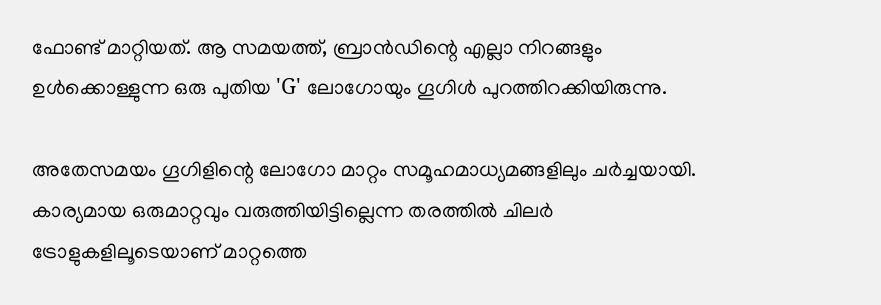ഫോണ്ട് മാറ്റിയത്. ആ സമയത്ത്, ബ്രാൻഡിന്റെ എല്ലാ നിറങ്ങളും ഉൾക്കൊള്ളുന്ന ഒരു പുതിയ 'G' ലോഗോയും ഗൂഗിൾ പുറത്തിറക്കിയിരുന്നു.

അതേസമയം ഗൂഗിളിന്റെ ലോഗോ മാറ്റം സമൂഹമാധ്യമങ്ങളിലും ചർച്ചയായി. കാര്യമായ ഒരുമാറ്റവും വരുത്തിയിട്ടില്ലെന്ന തരത്തിൽ ചിലർ ട്രോളുകളിലൂടെയാണ് മാറ്റത്തെ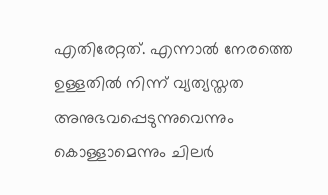എതിരേറ്റത്. എന്നാൽ നേരത്തെ ഉള്ളതിൽ നിന്ന് വ്യത്യസ്തത അനുഭവപ്പെടുന്നുവെന്നും കൊള്ളാമെന്നും ചിലര്‍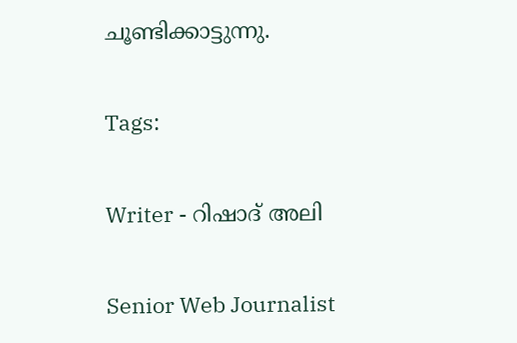ചൂണ്ടിക്കാട്ടുന്നു.

Tags:

Writer - റിഷാദ് അലി

Senior Web Journalist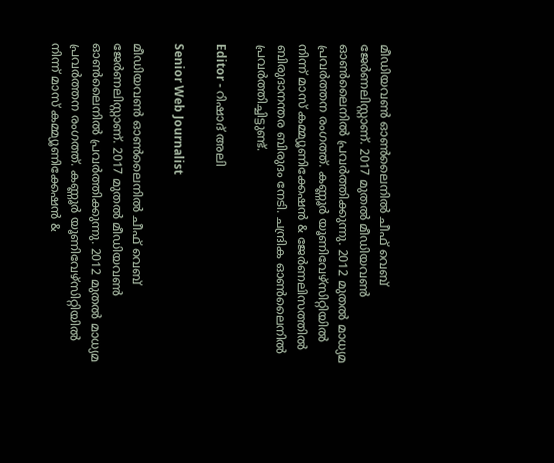മീഡിയവൺ ഓൺലൈനിൽ ചീഫ് വെബ് ജേർണലിസ്റ്റാണ്. 2017 മുതൽ മീഡിയവൺ ഓൺലൈനിൽ പ്രവർത്തിക്കുന്നു. 2012 മുതൽ മാധ്യമ പ്രവർത്തന രംഗത്ത്. കണ്ണൂര്‍ യൂണിവേഴ്‌സിറ്റിയിൽ നിന്ന് മാസ് കമ്മ്യൂണിക്കേഷന്‍ & ജേര്‍ണലിസത്തില്‍ ബിരുദാനന്തര ബിരുദം നേടി. ചന്ദ്രിക ഓണ്‍ലൈനില്‍ പ്രവര്‍ത്തിച്ചിട്ടുണ്ട്.

Editor - റിഷാദ് അലി

Senior Web Journalist

മീഡിയവൺ ഓൺലൈനിൽ ചീഫ് വെബ് ജേർണലിസ്റ്റാണ്. 2017 മുതൽ മീഡിയവൺ ഓൺലൈനിൽ പ്രവർത്തിക്കുന്നു. 2012 മുതൽ മാധ്യമ പ്രവർത്തന രംഗത്ത്. കണ്ണൂര്‍ യൂണിവേഴ്‌സിറ്റിയിൽ നിന്ന് മാസ് കമ്മ്യൂണിക്കേഷന്‍ &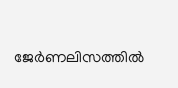ജേര്‍ണലിസത്തില്‍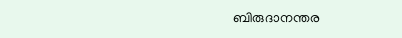ബിരുദാനന്തര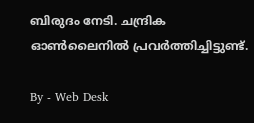ബിരുദം നേടി. ചന്ദ്രിക ഓണ്‍ലൈനില്‍ പ്രവര്‍ത്തിച്ചിട്ടുണ്ട്.

By - Web Desk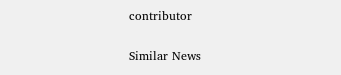contributor

Similar News